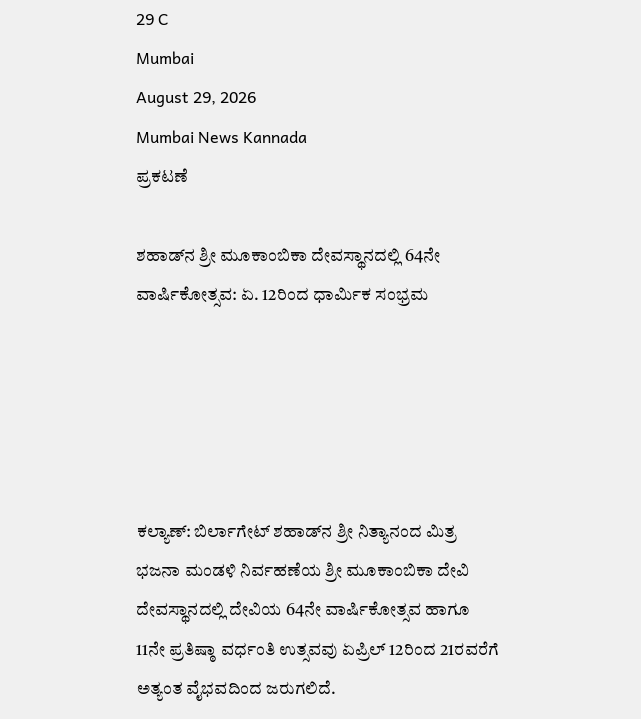29 C
Mumbai
August 29, 2026
Mumbai News Kannada
ಪ್ರಕಟಣೆ

ಶಹಾಡ್‌ನ ಶ್ರೀ ಮೂಕಾಂಬಿಕಾ ದೇವಸ್ಥಾನದಲ್ಲಿ 64ನೇ ವಾರ್ಷಿಕೋತ್ಸವ: ಏ. 12ರಿಂದ ಧಾರ್ಮಿಕ ಸಂಭ್ರಮ





ಕಲ್ಯಾಣ್: ಬಿರ್ಲಾಗೇಟ್ ಶಹಾಡ್‌ನ ಶ್ರೀ ನಿತ್ಯಾನಂದ ಮಿತ್ರ ಭಜನಾ ಮಂಡಳಿ ನಿರ್ವಹಣೆಯ ಶ್ರೀ ಮೂಕಾಂಬಿಕಾ ದೇವಿ ದೇವಸ್ಥಾನದಲ್ಲಿ ದೇವಿಯ 64ನೇ ವಾರ್ಷಿಕೋತ್ಸವ ಹಾಗೂ 11ನೇ ಪ್ರತಿಷ್ಠಾ ವರ್ಧಂತಿ ಉತ್ಸವವು ಏಪ್ರಿಲ್ 12ರಿಂದ 21ರವರೆಗೆ ಅತ್ಯಂತ ವೈಭವದಿಂದ ಜರುಗಲಿದೆ.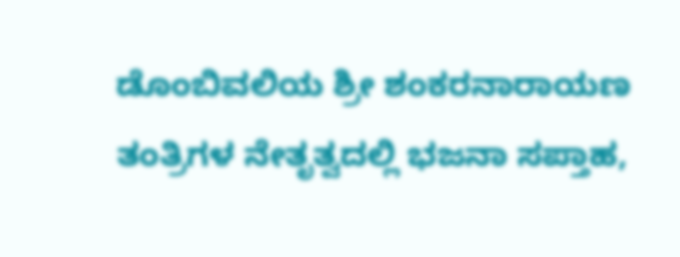ಡೊಂಬಿವಲಿಯ ಶ್ರೀ ಶಂಕರನಾರಾಯಣ ತಂತ್ರಿಗಳ ನೇತೃತ್ವದಲ್ಲಿ ಭಜನಾ ಸಪ್ತಾಹ,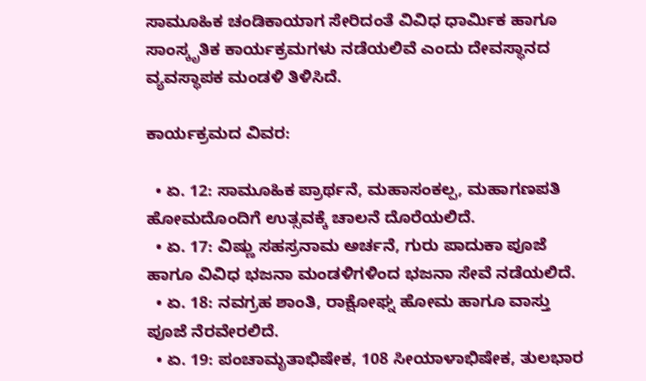ಸಾಮೂಹಿಕ ಚಂಡಿಕಾಯಾಗ ಸೇರಿದಂತೆ ವಿವಿಧ ಧಾರ್ಮಿಕ ಹಾಗೂ ಸಾಂಸ್ಕೃತಿಕ ಕಾರ್ಯಕ್ರಮಗಳು ನಡೆಯಲಿವೆ ಎಂದು ದೇವಸ್ಥಾನದ ವ್ಯವಸ್ಥಾಪಕ ಮಂಡಳಿ ತಿಳಿಸಿದೆ.

ಕಾರ್ಯಕ್ರಮದ ವಿವರ:

  • ಏ. 12: ಸಾಮೂಹಿಕ ಪ್ರಾರ್ಥನೆ, ಮಹಾಸಂಕಲ್ಪ, ಮಹಾಗಣಪತಿ ಹೋಮದೊಂದಿಗೆ ಉತ್ಸವಕ್ಕೆ ಚಾಲನೆ ದೊರೆಯಲಿದೆ.
  • ಏ. 17: ವಿಷ್ಣು ಸಹಸ್ರನಾಮ ಅರ್ಚನೆ, ಗುರು ಪಾದುಕಾ ಪೂಜೆ ಹಾಗೂ ವಿವಿಧ ಭಜನಾ ಮಂಡಳಿಗಳಿಂದ ಭಜನಾ ಸೇವೆ ನಡೆಯಲಿದೆ.
  • ಏ. 18: ನವಗ್ರಹ ಶಾಂತಿ, ರಾಕ್ಷೋಘ್ನ ಹೋಮ ಹಾಗೂ ವಾಸ್ತು ಪೂಜೆ ನೆರವೇರಲಿದೆ.
  • ಏ. 19: ಪಂಚಾಮೃತಾಭಿಷೇಕ, 108 ಸೀಯಾಳಾಭಿಷೇಕ, ತುಲಭಾರ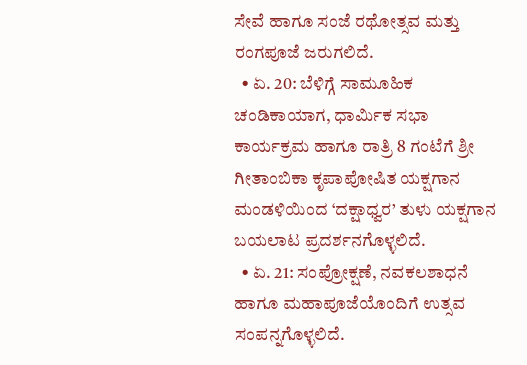ಸೇವೆ ಹಾಗೂ ಸಂಜೆ ರಥೋತ್ಸವ ಮತ್ತು ರಂಗಪೂಜೆ ಜರುಗಲಿದೆ.
  • ಏ. 20: ಬೆಳಿಗ್ಗೆ ಸಾಮೂಹಿಕ ಚಂಡಿಕಾಯಾಗ, ಧಾರ್ಮಿಕ ಸಭಾ ಕಾರ್ಯಕ್ರಮ ಹಾಗೂ ರಾತ್ರಿ 8 ಗಂಟೆಗೆ ಶ್ರೀ ಗೀತಾಂಬಿಕಾ ಕೃಪಾಪೋಷಿತ ಯಕ್ಷಗಾನ ಮಂಡಳಿಯಿಂದ ‘ದಕ್ಷಾಧ್ವರ’ ತುಳು ಯಕ್ಷಗಾನ ಬಯಲಾಟ ಪ್ರದರ್ಶನಗೊಳ್ಳಲಿದೆ.
  • ಏ. 21: ಸಂಪ್ರೋಕ್ಷಣೆ, ನವಕಲಶಾಧನೆ ಹಾಗೂ ಮಹಾಪೂಜೆಯೊಂದಿಗೆ ಉತ್ಸವ ಸಂಪನ್ನಗೊಳ್ಳಲಿದೆ.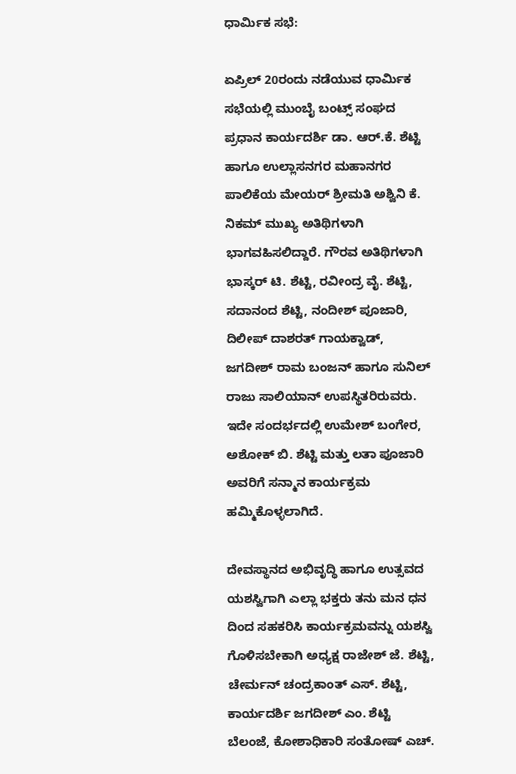ಧಾರ್ಮಿಕ ಸಭೆ:

ಏಪ್ರಿಲ್ 20ರಂದು ನಡೆಯುವ ಧಾರ್ಮಿಕ ಸಭೆಯಲ್ಲಿ ಮುಂಬೈ ಬಂಟ್ಸ್ ಸಂಘದ ಪ್ರಧಾನ ಕಾರ್ಯದರ್ಶಿ ಡಾ. ಆರ್.ಕೆ. ಶೆಟ್ಟಿ ಹಾಗೂ ಉಲ್ಲಾಸನಗರ ಮಹಾನಗರ ಪಾಲಿಕೆಯ ಮೇಯರ್ ಶ್ರೀಮತಿ ಅಶ್ವಿನಿ ಕೆ. ನಿಕಮ್ ಮುಖ್ಯ ಅತಿಥಿಗಳಾಗಿ ಭಾಗವಹಿಸಲಿದ್ದಾರೆ. ಗೌರವ ಅತಿಥಿಗಳಾಗಿ ಭಾಸ್ಕರ್ ಟಿ. ಶೆಟ್ಟಿ, ರವೀಂದ್ರ ವೈ. ಶೆಟ್ಟಿ, ಸದಾನಂದ ಶೆಟ್ಟಿ, ನಂದೀಶ್ ಪೂಜಾರಿ, ದಿಲೀಪ್ ದಾಶರತ್ ಗಾಯಕ್ವಾಡ್, ಜಗದೀಶ್ ರಾಮ ಬಂಜನ್ ಹಾಗೂ ಸುನಿಲ್ ರಾಜು ಸಾಲಿಯಾನ್ ಉಪಸ್ಥಿತರಿರುವರು. ಇದೇ ಸಂದರ್ಭದಲ್ಲಿ ಉಮೇಶ್ ಬಂಗೇರ, ಅಶೋಕ್ ಬಿ. ಶೆಟ್ಟಿ ಮತ್ತು ಲತಾ ಪೂಜಾರಿ ಅವರಿಗೆ ಸನ್ಮಾನ ಕಾರ್ಯಕ್ರಮ ಹಮ್ಮಿಕೊಳ್ಳಲಾಗಿದೆ.

ದೇವಸ್ಥಾನದ ಅಭಿವೃದ್ಧಿ ಹಾಗೂ ಉತ್ಸವದ ಯಶಸ್ವಿಗಾಗಿ ಎಲ್ಲಾ ಭಕ್ತರು ತನು ಮನ ಧನ ದಿಂದ ಸಹಕರಿಸಿ ಕಾರ್ಯಕ್ರಮವನ್ನು ಯಶಸ್ವಿ ಗೊಳಿಸಬೇಕಾಗಿ ಅಧ್ಯಕ್ಷ ರಾಜೇಶ್ ಜೆ. ಶೆಟ್ಟಿ, ಚೇರ್ಮನ್ ಚಂದ್ರಕಾಂತ್ ಎಸ್. ಶೆಟ್ಟಿ, ಕಾರ್ಯದರ್ಶಿ ಜಗದೀಶ್ ಎಂ. ಶೆಟ್ಟಿ ಬೆಲಂಜೆ, ಕೋಶಾಧಿಕಾರಿ ಸಂತೋಷ್ ಎಚ್.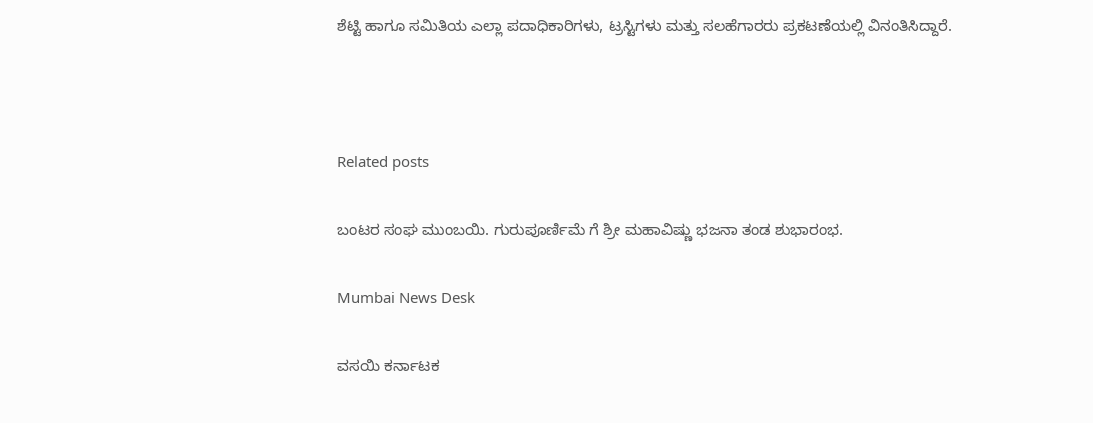ಶೆಟ್ಟಿ ಹಾಗೂ ಸಮಿತಿಯ ಎಲ್ಲಾ ಪದಾಧಿಕಾರಿಗಳು, ಟ್ರಸ್ಟಿಗಳು ಮತ್ತು ಸಲಹೆಗಾರರು ಪ್ರಕಟಣೆಯಲ್ಲಿ ವಿನಂತಿಸಿದ್ದಾರೆ.



Related posts

ಬಂಟರ ಸಂಘ ಮುಂಬಯಿ. ಗುರುಪೂರ್ಣಿಮೆ ಗೆ ಶ್ರೀ ಮಹಾವಿಷ್ಣು ಭಜನಾ ತಂಡ ಶುಭಾರಂಭ.

Mumbai News Desk

ವಸಯಿ ಕರ್ನಾಟಕ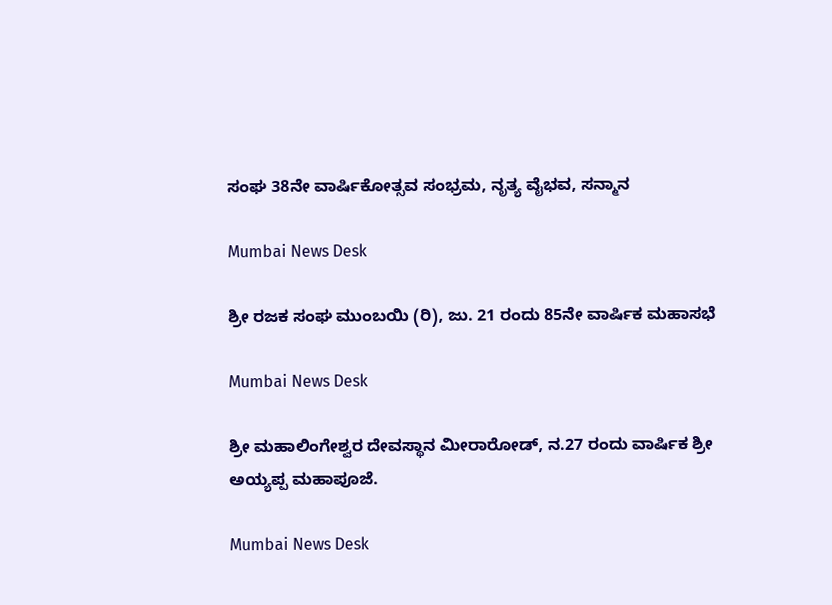ಸಂಘ 38ನೇ ವಾರ್ಷಿಕೋತ್ಸವ ಸಂಭ್ರಮ, ನೃತ್ಯ ವೈಭವ, ಸನ್ಮಾನ

Mumbai News Desk

ಶ್ರೀ ರಜಕ ಸಂಘ ಮುಂಬಯಿ (ರಿ), ಜು. 21 ರಂದು 85ನೇ ವಾರ್ಷಿಕ ಮಹಾಸಭೆ

Mumbai News Desk

ಶ್ರೀ ಮಹಾಲಿಂಗೇಶ್ವರ ದೇವಸ್ಥಾನ ಮೀರಾರೋಡ್, ನ.27 ರಂದು ವಾರ್ಷಿಕ ಶ್ರೀ ಅಯ್ಯಪ್ಪ ಮಹಾಪೂಜೆ.

Mumbai News Desk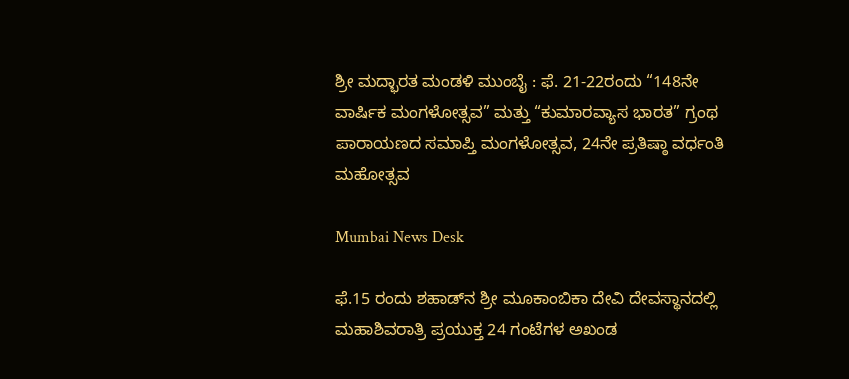ಶ್ರೀ ಮದ್ಭಾರತ ಮಂಡಳಿ ಮುಂಬೈ : ಫೆ. 21-22ರಂದು “148ನೇ ವಾರ್ಷಿಕ ಮಂಗಳೋತ್ಸವ” ಮತ್ತು “ಕುಮಾರವ್ಯಾಸ ಭಾರತ” ಗ್ರಂಥ ಪಾರಾಯಣದ ಸಮಾಪ್ತಿ ಮಂಗಳೋತ್ಸವ, 24ನೇ ಪ್ರತಿಷ್ಠಾ ವರ್ಧಂತಿ ಮಹೋತ್ಸವ

Mumbai News Desk

ಫೆ.15 ರಂದು ಶಹಾಡ್‌ನ ಶ್ರೀ ಮೂಕಾಂಬಿಕಾ ದೇವಿ ದೇವಸ್ಥಾನದಲ್ಲಿ ಮಹಾಶಿವರಾತ್ರಿ ಪ್ರಯುಕ್ತ 24 ಗಂಟೆಗಳ ಅಖಂಡ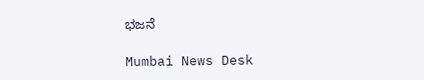ಭಜನೆ

Mumbai News Desk